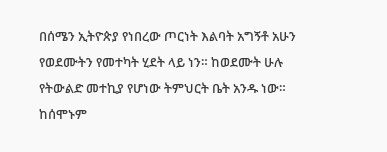በሰሜን ኢትዮጵያ የነበረው ጦርነት እልባት አግኝቶ አሁን የወደሙትን የመተካት ሂደት ላይ ነን። ከወደሙት ሁሉ የትውልድ መተኪያ የሆነው ትምህርት ቤት አንዱ ነው። ከሰሞኑም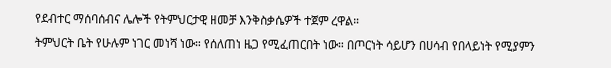የደብተር ማሰባሰብና ሌሎች የትምህርታዊ ዘመቻ እንቅስቃሴዎች ተጀም ረዋል።
ትምህርት ቤት የሁሉም ነገር መነሻ ነው። የሰለጠነ ዜጋ የሚፈጠርበት ነው። በጦርነት ሳይሆን በሀሳብ የበላይነት የሚያምን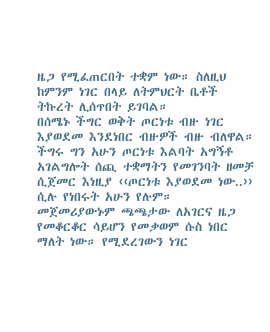ዜጋ የሚፈጠርበት ተቋም ነው። ስለዚህ ከምንም ነገር በላይ ለትምህርት ቤቶች ትኩረት ሊሰጥበት ይገባል።
በሰሜኑ ችግር ወቅት ጦርነቱ ብዙ ነገር እያወደመ እንደነበር ብዙዎች ብዙ ብለዋል። ችግሩ ግን አሁን ጦርነቱ እልባት አግኝቶ አገልግሎት ሰጪ ተቋማትን የመገንባት ዘመቻ ሲጀመር እነዚያ ‹‹ጦርነቱ እያወደመ ነው..›› ሲሉ የነበሩት አሁን የሉም።
መጀመሪያውኑም ጫጫታው ለአገርና ዜጋ የመቆርቆር ሳይሆን የመቃወም ሱስ ነበር ማለት ነው። የሚደረገውን ነገር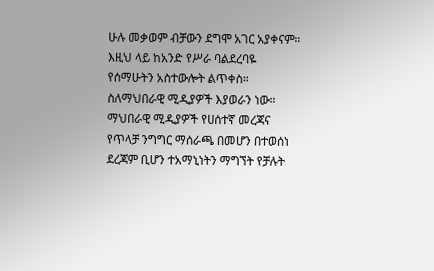ሁሉ መቃወም ብቻውን ደግሞ አገር አያቀናም። እዚህ ላይ ከአንድ የሥራ ባልደረባዬ የሰማሁትን አስተውሎት ልጥቀስ። ስለማህበራዊ ሚዲያዎች እያወራን ነው።
ማህበራዊ ሚዲያዎች የሀሰተኛ መረጃና የጥላቻ ንግግር ማሰራጫ በመሆን በተወሰነ ደረጃም ቢሆን ተአማኒነትን ማግኘት የቻሉት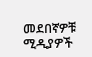መደበኛዎቹ ሚዲያዎች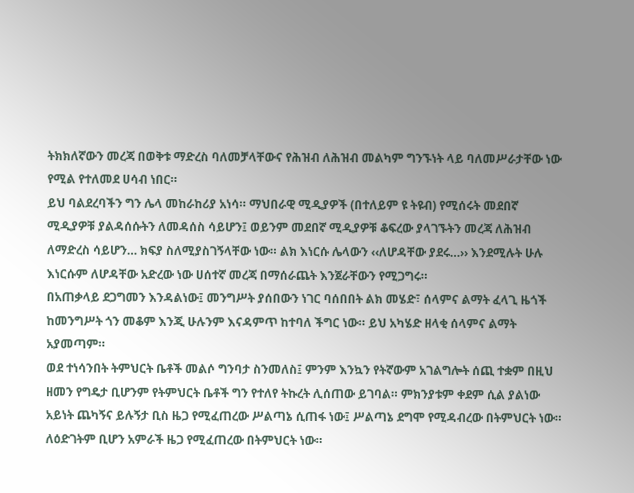ትክክለኛውን መረጃ በወቅቱ ማድረስ ባለመቻላቸውና የሕዝብ ለሕዝብ መልካም ግንኙነት ላይ ባለመሥራታቸው ነው የሚል የተለመደ ሀሳብ ነበር።
ይህ ባልደረባችን ግን ሌላ መከራከሪያ አነሳ። ማህበራዊ ሚዲያዎች (በተለይም ዩ ትዩብ) የሚሰሩት መደበኛ ሚዲያዎቹ ያልዳሰሱትን ለመዳሰስ ሳይሆን፤ ወይንም መደበኛ ሚዲያዎቹ ቆፍረው ያላገኙትን መረጃ ለሕዝብ ለማድረስ ሳይሆን… ክፍያ ስለሚያስገኝላቸው ነው። ልክ እነርሱ ሌላውን ‹‹ለሆዳቸው ያደሩ…›› እንደሚሉት ሁሉ እነርሱም ለሆዳቸው አድረው ነው ሀሰተኛ መረጃ በማሰራጨት እንጀራቸውን የሚጋግሩ።
በአጠቃላይ ደጋግመን እንዳልነው፤ መንግሥት ያሰበውን ነገር ባሰበበት ልክ መሄድ፣ ሰላምና ልማት ፈላጊ ዜጎች ከመንግሥት ጎን መቆም እንጂ ሁሉንም እናዳምጥ ከተባለ ችግር ነው። ይህ አካሄድ ዘላቂ ሰላምና ልማት አያመጣም።
ወደ ተነሳንበት ትምህርት ቤቶች መልሶ ግንባታ ስንመለስ፤ ምንም እንኳን የትኛውም አገልግሎት ሰጪ ተቋም በዚህ ዘመን የግዴታ ቢሆንም የትምህርት ቤቶች ግን የተለየ ትኩረት ሊሰጠው ይገባል። ምክንያቱም ቀደም ሲል ያልነው አይነት ጨካኝና ይሉኝታ ቢስ ዜጋ የሚፈጠረው ሥልጣኔ ሲጠፋ ነው፤ ሥልጣኔ ደግሞ የሚዳብረው በትምህርት ነው። ለዕድገትም ቢሆን አምራች ዜጋ የሚፈጠረው በትምህርት ነው።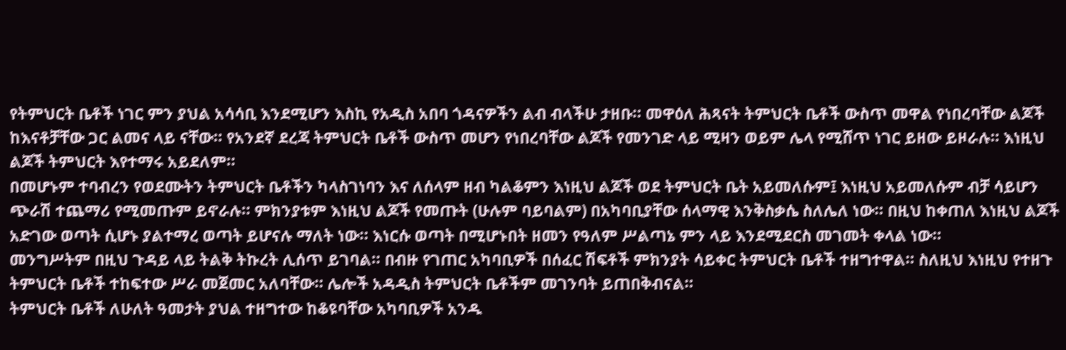የትምህርት ቤቶች ነገር ምን ያህል አሳሳቢ እንደሚሆን እስኪ የአዲስ አበባ ጎዳናዎችን ልብ ብላችሁ ታዘቡ። መዋዕለ ሕጻናት ትምህርት ቤቶች ውስጥ መዋል የነበረባቸው ልጆች ከእናቶቻቸው ጋር ልመና ላይ ናቸው። የአንደኛ ደረጃ ትምህርት ቤቶች ውስጥ መሆን የነበረባቸው ልጆች የመንገድ ላይ ሚዛን ወይም ሌላ የሚሸጥ ነገር ይዘው ይዞራሉ። እነዚህ ልጆች ትምህርት እየተማሩ አይደለም።
በመሆኑም ተባብረን የወደሙትን ትምህርት ቤቶችን ካላስገነባን እና ለሰላም ዘብ ካልቆምን እነዚህ ልጆች ወደ ትምህርት ቤት አይመለሱም፤ እነዚህ አይመለሱም ብቻ ሳይሆን ጭራሽ ተጨማሪ የሚመጡም ይኖራሉ። ምክንያቱም እነዚህ ልጆች የመጡት (ሁሉም ባይባልም) በአካባቢያቸው ሰላማዊ እንቅስቃሴ ስለሌለ ነው። በዚህ ከቀጠለ እነዚህ ልጆች አድገው ወጣት ሲሆኑ ያልተማረ ወጣት ይሆናሉ ማለት ነው። እነርሱ ወጣት በሚሆኑበት ዘመን የዓለም ሥልጣኔ ምን ላይ እንደሚደርስ መገመት ቀላል ነው።
መንግሥትም በዚህ ጉዳይ ላይ ትልቅ ትኩረት ሊሰጥ ይገባል። በብዙ የገጠር አካባቢዎች በሰፈር ሽፍቶች ምክንያት ሳይቀር ትምህርት ቤቶች ተዘግተዋል። ስለዚህ እነዚህ የተዘጉ ትምህርት ቤቶች ተከፍተው ሥራ መጀመር አለባቸው። ሌሎች አዳዲስ ትምህርት ቤቶችም መገንባት ይጠበቅብናል።
ትምህርት ቤቶች ለሁለት ዓመታት ያህል ተዘግተው ከቆዩባቸው አካባቢዎች አንዱ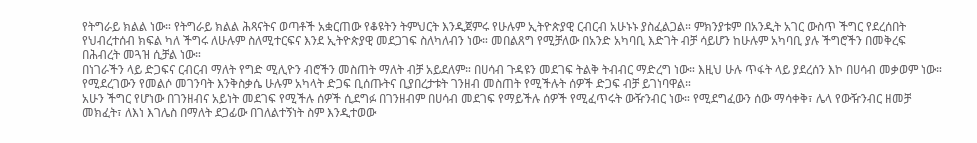የትግራይ ክልል ነው። የትግራይ ክልል ሕጻናትና ወጣቶች አቋርጠው የቆዩትን ትምህርት እንዲጀምሩ የሁሉም ኢትዮጵያዊ ርብርብ አሁኑኑ ያስፈልጋል። ምክንያቱም በአንዲት አገር ውስጥ ችግር የደረሰበት የህብረተሰብ ክፍል ካለ ችግሩ ለሁሉም ስለሚተርፍና እንደ ኢትዮጵያዊ መደጋገፍ ስለካለብን ነው። መበልጸግ የሚቻለው በአንድ አካባቢ እድገት ብቻ ሳይሆን ከሁሉም አካባቢ ያሉ ችግሮችን በመቅረፍ በሕብረት መጓዝ ሲቻል ነው።
በነገራችን ላይ ድጋፍና ርብርብ ማለት የግድ ሚሊዮን ብሮችን መስጠት ማለት ብቻ አይደለም። በሀሳብ ጉዳዩን መደገፍ ትልቅ ትብብር ማድረግ ነው። እዚህ ሁሉ ጥፋት ላይ ያደረሰን እኮ በሀሳብ መቃወም ነው። የሚደረገውን የመልሶ መገንባት እንቅስቃሴ ሁሉም አካላት ድጋፍ ቢሰጡትና ቢያበረታቱት ገንዘብ መስጠት የሚችሉት ሰዎች ድጋፍ ብቻ ይገነባዋል።
አሁን ችግር የሆነው በገንዘብና አይነት መደገፍ የሚችሉ ሰዎች ሲደግፉ በገንዘብም በሀሳብ መደገፍ የማይችሉ ሰዎች የሚፈጥሩት ውዥንብር ነው። የሚደግፈውን ሰው ማሳቀቅ፣ ሌላ የውዥንብር ዘመቻ መክፈት፣ ለእነ እገሌስ በማለት ደጋፊው በገለልተኝነት ስም እንዲተወው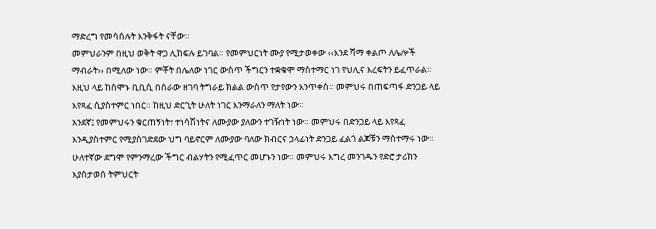ማድረግ የመሳሰሉት እንቅፋት ናቸው።
መምህራንም በዚህ ወቅት ዋጋ ሊከፍሉ ይገባል። የመምህርነት ሙያ የሚታወቀው ‹‹እንደ ሻማ ቀልጦ ለሌሎች ማብራት›› በሚለው ነው። ምቾት በሌለው ነገር ውስጥ ችግርን ተቋቁሞ ማስተማር ነገ የህሊና እረፍትን ይፈጥራል።
እዚህ ላይ ከሰሞኑ ቢቢሲ በሰራው ዘገባ ትግራይ ክልል ውስጥ የታየውን እንጥቀስ። መምህሩ በጠፍጣፋ ድንጋይ ላይ እየጻፈ ሲያስተምር ነበር። ከዚህ ድርጊት ሁለት ነገር እንማራለን ማለት ነው።
አንደኛ፤ የመምህሩን ቁርጠኝነት፣ ተነሳሽነትና ለሙያው ያለውን ተገዥነት ነው። መምህሩ በድንጋይ ላይ እየጻፈ እንዲያስተምር የሚያስገድደው ህግ ባይኖርም ለሙያው ባለው ክብርና ኃላፊነት ድንጋይ ፈልጎ ልጆቹን ማስተማሩ ነው።
ሁለተኛው ደግሞ የምንማረው ችግር ብልሃትን የሚፈጥር መሆኑን ነው። መምህሩ እግረ መንገዱን የድሮ ታሪክን እያስታወሰ ትምህርት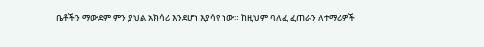ቤቶችን ማውደም ምን ያህል አክሳሪ እንደሆነ እያሳየ ነው። ከዚህም ባለፈ ፈጠራን ለተማሪዎች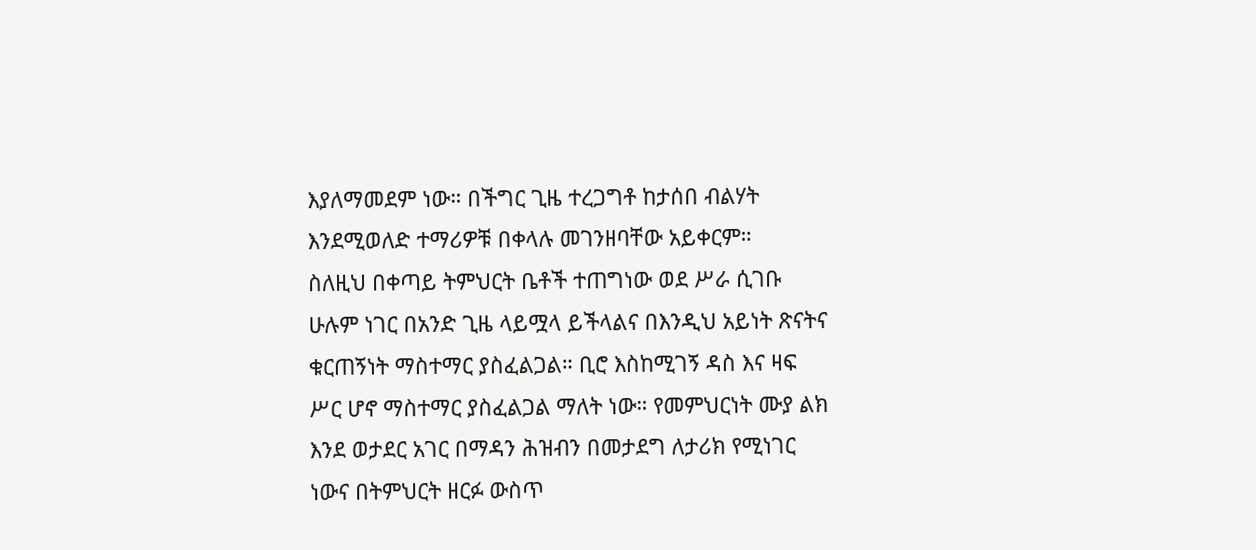እያለማመደም ነው። በችግር ጊዜ ተረጋግቶ ከታሰበ ብልሃት እንደሚወለድ ተማሪዎቹ በቀላሉ መገንዘባቸው አይቀርም።
ስለዚህ በቀጣይ ትምህርት ቤቶች ተጠግነው ወደ ሥራ ሲገቡ ሁሉም ነገር በአንድ ጊዜ ላይሟላ ይችላልና በእንዲህ አይነት ጽናትና ቁርጠኝነት ማስተማር ያስፈልጋል። ቢሮ እስከሚገኝ ዳስ እና ዛፍ ሥር ሆኖ ማስተማር ያስፈልጋል ማለት ነው። የመምህርነት ሙያ ልክ እንደ ወታደር አገር በማዳን ሕዝብን በመታደግ ለታሪክ የሚነገር ነውና በትምህርት ዘርፉ ውስጥ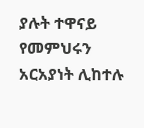ያሉት ተዋናይ የመምህሩን አርአያነት ሊከተሉ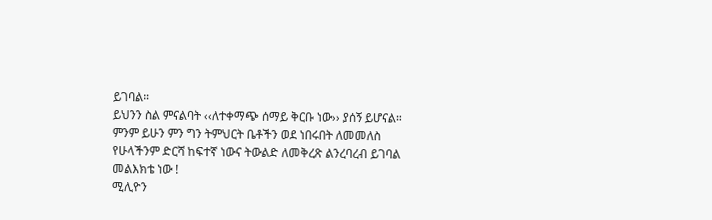ይገባል።
ይህንን ስል ምናልባት ‹‹ለተቀማጭ ሰማይ ቅርቡ ነው›› ያሰኝ ይሆናል። ምንም ይሁን ምን ግን ትምህርት ቤቶችን ወደ ነበሩበት ለመመለስ የሁላችንም ድርሻ ከፍተኛ ነውና ትውልድ ለመቅረጽ ልንረባረብ ይገባል መልእክቴ ነው !
ሚሊዮን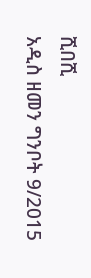ሺበሺ
አዲስ ዘመን ግንቦት 9/2015